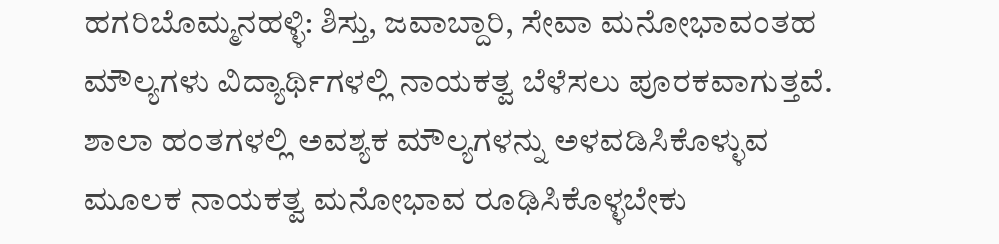ಹಗರಿಬೊಮ್ಮನಹಳ್ಳಿ: ಶಿಸ್ತು, ಜವಾಬ್ದಾರಿ, ಸೇವಾ ಮನೋಭಾವಂತಹ ಮೌಲ್ಯಗಳು ವಿದ್ಯಾರ್ಥಿಗಳಲ್ಲಿ ನಾಯಕತ್ವ ಬೆಳೆಸಲು ಪೂರಕವಾಗುತ್ತವೆ. ಶಾಲಾ ಹಂತಗಳಲ್ಲಿ ಅವಶ್ಯಕ ಮೌಲ್ಯಗಳನ್ನು ಅಳವಡಿಸಿಕೊಳ್ಳುವ ಮೂಲಕ ನಾಯಕತ್ವ ಮನೋಭಾವ ರೂಢಿಸಿಕೊಳ್ಳಬೇಕು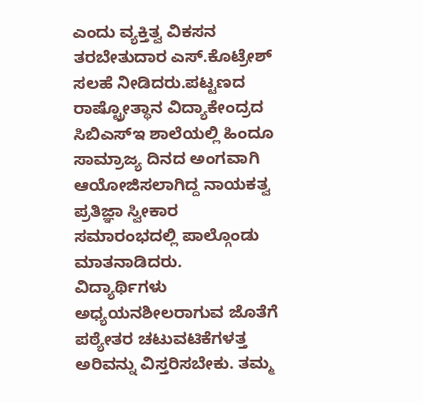ಎಂದು ವ್ಯಕ್ತಿತ್ವ ವಿಕಸನ ತರಬೇತುದಾರ ಎಸ್.ಕೊಟ್ರೇಶ್ ಸಲಹೆ ನೀಡಿದರು.ಪಟ್ಟಣದ ರಾಷ್ಟ್ರೋತ್ಥಾನ ವಿದ್ಯಾಕೇಂದ್ರದ ಸಿಬಿಎಸ್ಇ ಶಾಲೆಯಲ್ಲಿ ಹಿಂದೂ ಸಾಮ್ರಾಜ್ಯ ದಿನದ ಅಂಗವಾಗಿ ಆಯೋಜಿಸಲಾಗಿದ್ದ ನಾಯಕತ್ವ ಪ್ರತಿಜ್ಞಾ ಸ್ವೀಕಾರ ಸಮಾರಂಭದಲ್ಲಿ ಪಾಲ್ಗೊಂಡು ಮಾತನಾಡಿದರು.
ವಿದ್ಯಾರ್ಥಿಗಳು ಅಧ್ಯಯನಶೀಲರಾಗುವ ಜೊತೆಗೆ ಪಠ್ಯೇತರ ಚಟುವಟಿಕೆಗಳತ್ತ ಅರಿವನ್ನು ವಿಸ್ತರಿಸಬೇಕು. ತಮ್ಮ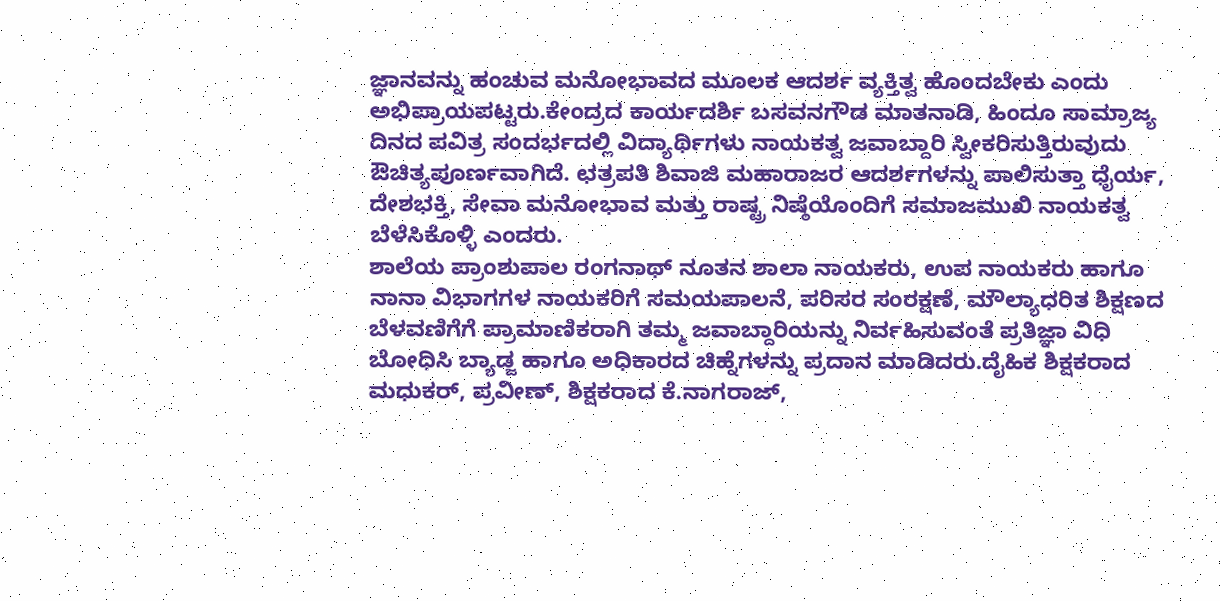ಜ್ಞಾನವನ್ನು ಹಂಚುವ ಮನೋಭಾವದ ಮೂಲಕ ಆದರ್ಶ ವ್ಯಕ್ತಿತ್ವ ಹೊಂದಬೇಕು ಎಂದು ಅಭಿಪ್ರಾಯಪಟ್ಟರು.ಕೇಂದ್ರದ ಕಾರ್ಯದರ್ಶಿ ಬಸವನಗೌಡ ಮಾತನಾಡಿ, ಹಿಂದೂ ಸಾಮ್ರಾಜ್ಯ ದಿನದ ಪವಿತ್ರ ಸಂದರ್ಭದಲ್ಲಿ ವಿದ್ಯಾರ್ಥಿಗಳು ನಾಯಕತ್ವ ಜವಾಬ್ದಾರಿ ಸ್ವೀಕರಿಸುತ್ತಿರುವುದು ಔಚಿತ್ಯಪೂರ್ಣವಾಗಿದೆ. ಛತ್ರಪತಿ ಶಿವಾಜಿ ಮಹಾರಾಜರ ಆದರ್ಶಗಳನ್ನು ಪಾಲಿಸುತ್ತಾ ಧೈರ್ಯ, ದೇಶಭಕ್ತಿ, ಸೇವಾ ಮನೋಭಾವ ಮತ್ತು ರಾಷ್ಟ್ರ ನಿಷ್ಠೆಯೊಂದಿಗೆ ಸಮಾಜಮುಖಿ ನಾಯಕತ್ವ ಬೆಳೆಸಿಕೊಳ್ಳಿ ಎಂದರು.
ಶಾಲೆಯ ಪ್ರಾಂಶುಪಾಲ ರಂಗನಾಥ್ ನೂತನ ಶಾಲಾ ನಾಯಕರು, ಉಪ ನಾಯಕರು ಹಾಗೂ ನಾನಾ ವಿಭಾಗಗಳ ನಾಯಕರಿಗೆ ಸಮಯಪಾಲನೆ, ಪರಿಸರ ಸಂರಕ್ಷಣೆ, ಮೌಲ್ಯಾಧರಿತ ಶಿಕ್ಷಣದ ಬೆಳವಣಿಗೆಗೆ ಪ್ರಾಮಾಣಿಕರಾಗಿ ತಮ್ಮ ಜವಾಬ್ದಾರಿಯನ್ನು ನಿರ್ವಹಿಸುವಂತೆ ಪ್ರತಿಜ್ಞಾ ವಿಧಿ ಬೋಧಿಸಿ ಬ್ಯಾಡ್ಜ ಹಾಗೂ ಅಧಿಕಾರದ ಚಿಹ್ನೆಗಳನ್ನು ಪ್ರದಾನ ಮಾಡಿದರು.ದೈಹಿಕ ಶಿಕ್ಷಕರಾದ ಮಧುಕರ್, ಪ್ರವೀಣ್, ಶಿಕ್ಷಕರಾದ ಕೆ.ನಾಗರಾಜ್,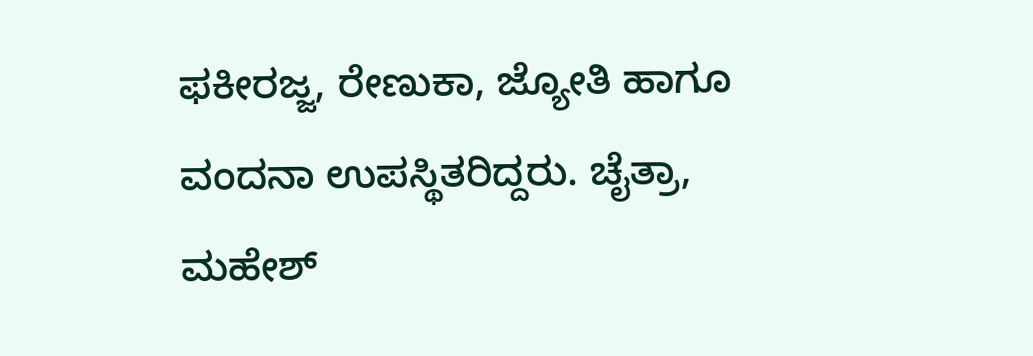ಫಕೀರಜ್ಜ, ರೇಣುಕಾ, ಜ್ಯೋತಿ ಹಾಗೂ ವಂದನಾ ಉಪಸ್ಥಿತರಿದ್ದರು. ಚೈತ್ರಾ, ಮಹೇಶ್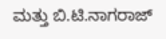ಮತ್ತು ಬಿ.ಟಿ.ನಾಗರಾಜ್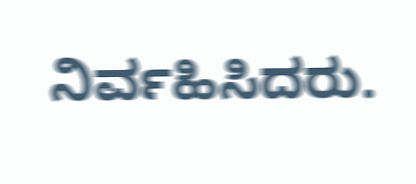ನಿರ್ವಹಿಸಿದರು.